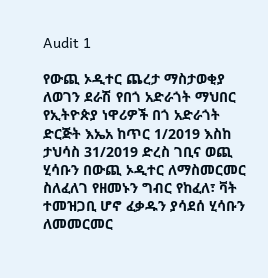Audit 1

የውጪ ኦዲተር ጨረታ ማስታወቂያ
ለወገን ደራሽ የበጎ አድራጎት ማህበር የኢትዮጵያ ነዋሪዎች በጎ አድራጎት ድርጅት እኤአ ከጥር 1/2019 እስከ ታህሳስ 31/2019 ድረስ ገቢና ወጪ ሂሳቡን በውጪ ኦዲተር ለማስመርመር ስለፈለገ የዘመኑን ግብር የከፈለ፣ ቫት ተመዝጋቢ ሆኖ ፈቃዱን ያሳደሰ ሂሳቡን ለመመርመር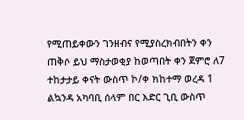የሚጠይቀውን ገንዘብና የሚያስረክብበትን ቀን ጠቅሶ ይህ ማስታወቂያ ከወጣበት ቀን ጀምሮ ለ7 ተከታታይ ቀናት ውስጥ ኮ/ቀ ክከተማ ወረዳ 1 ልኳንዳ አካባቢ ሰላም በር እድር ጊቢ ውስጥ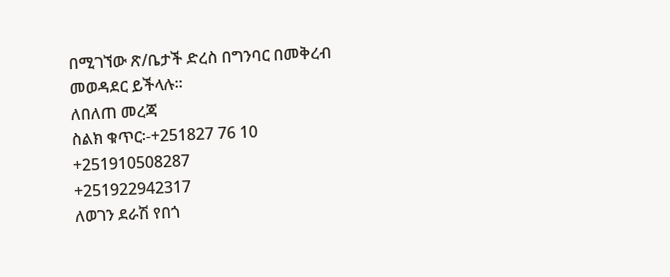በሚገኘው ጽ/ቤታች ድረስ በግንባር በመቅረብ መወዳደር ይችላሉ፡፡
ለበለጠ መረጃ
ስልክ ቁጥር፡-+251827 76 10
+251910508287
+251922942317
ለወገን ደራሽ የበጎ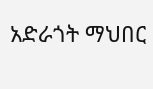አድራጎት ማህበር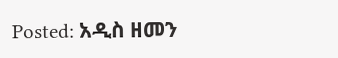Posted: አዲስ ዘመን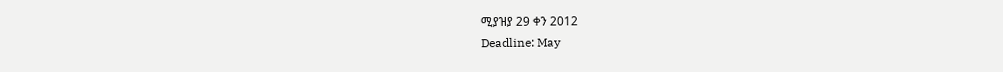ሚያዝያ 29 ቀን 2012
Deadline: May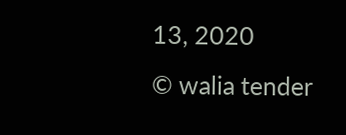13, 2020
© walia tender